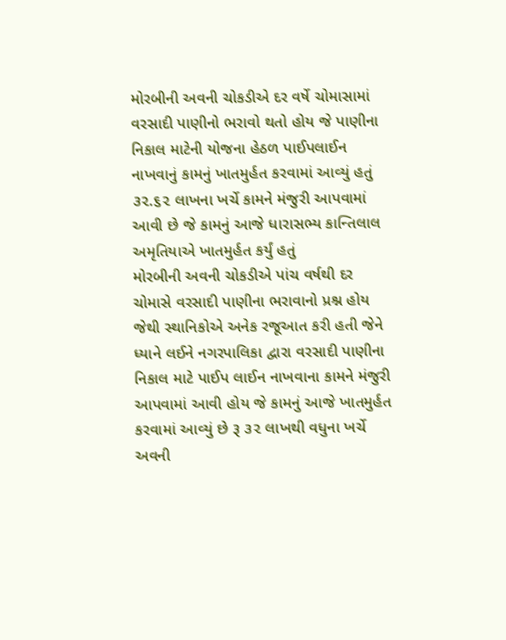મોરબીની અવની ચોકડીએ દર વર્ષે ચોમાસામાં વરસાદી પાણીનો ભરાવો થતો હોય જે પાણીના નિકાલ માટેની યોજના હેઠળ પાઈપલાઈન નાખવાનું કામનું ખાતમુર્હત કરવામાં આવ્યું હતું ૩૨.૬૨ લાખના ખર્ચે કામને મંજુરી આપવામાં આવી છે જે કામનું આજે ધારાસભ્ય કાન્તિલાલ અમૃતિયાએ ખાતમુર્હત કર્યું હતું
મોરબીની અવની ચોકડીએ પાંચ વર્ષથી દર ચોમાસે વરસાદી પાણીના ભરાવાનો પ્રશ્ન હોય જેથી સ્થાનિકોએ અનેક રજૂઆત કરી હતી જેને ધ્યાને લઈને નગરપાલિકા દ્વારા વરસાદી પાણીના નિકાલ માટે પાઈપ લાઈન નાખવાના કામને મંજુરી આપવામાં આવી હોય જે કામનું આજે ખાતમુર્હત કરવામાં આવ્યું છે રૂ ૩૨ લાખથી વધુના ખર્ચે અવની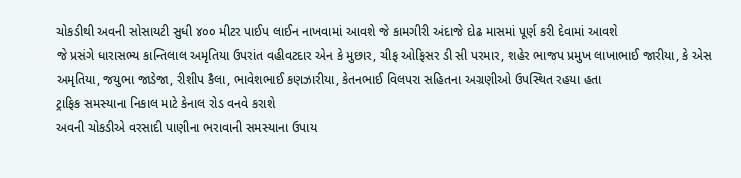ચોકડીથી અવની સોસાયટી સુધી ૪૦૦ મીટર પાઈપ લાઈન નાખવામાં આવશે જે કામગીરી અંદાજે દોઢ માસમાં પૂર્ણ કરી દેવામાં આવશે
જે પ્રસંગે ધારાસભ્ય કાન્તિલાલ અમૃતિયા ઉપરાંત વહીવટદાર એન કે મુછાર, ચીફ ઓફિસર ડી સી પરમાર, શહેર ભાજપ પ્રમુખ લાખાભાઈ જારીયા, કે એસ અમૃતિયા, જયુભા જાડેજા, રીશીપ કૈલા, ભાવેશભાઈ કણઝારીયા, કેતનભાઈ વિલપરા સહિતના અગ્રણીઓ ઉપસ્થિત રહયા હતા
ટ્રાફિક સમસ્યાના નિકાલ માટે કેનાલ રોડ વનવે કરાશે
અવની ચોકડીએ વરસાદી પાણીના ભરાવાની સમસ્યાના ઉપાય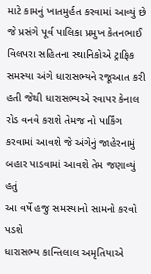માટે કામનું ખાતમુર્હત કરવામાં આવ્યું છે જે પ્રસંગે પૂર્વ પાલિકા પ્રમુખ કેતનભાઈ વિલપરા સહિતના સ્થાનિકોએ ટ્રાફિક સમસ્યા અંગે ધારાસભ્યને રજૂઆત કરી હતી જેથી ધારાસભ્યએ રવાપર કેનાલ રોડ વનવે કરાશે તેમજ નો પાર્કિંગ કરવામાં આવશે જે અંગેનું જાહેરનામું બહાર પાડવામાં આવશે તેમ જણાવ્યું હતું
આ વર્ષે હજુ સમસ્યાનો સામનો કરવો પડશે
ધારાસભ્ય કાન્તિલાલ અમૃતિયાએ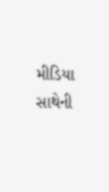મીડિયા સાથેની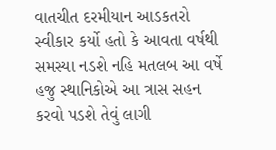વાતચીત દરમીયાન આડકતરો સ્વીકાર કર્યો હતો કે આવતા વર્ષથી સમસ્યા નડશે નહિ મતલબ આ વર્ષે હજુ સ્થાનિકોએ આ ત્રાસ સહન કરવો પડશે તેવું લાગી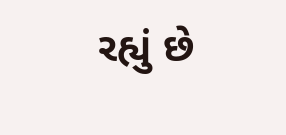રહ્યું છે